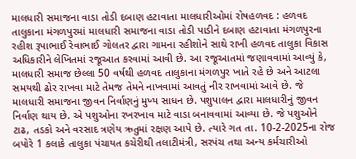માલધારી સમાજના વાડા તોડી દબાણ હટાવાતા માલધારીઓમાં રોષહળવદ : હળવદ તાલુકાના મંગળપુરમાં માલધારી સમાજના વાડા તોડી પાડીને દબાણ હટાવાતા મંગળપુરના રહીશ રૂપાભાઈ રેવાભાઈ ગોલતર દ્વારા ગામના રહીશોને સાથે રાખી હળવદ તાલુકા વિકાસ અધિકારીને લેખિતમાં રજૂઆત કરવામાં આવી છે. આ રજૂઆતમાં જણાવવામાં આવ્યું કે, માલધારી સમાજ છેલ્લા 50 વર્ષથી હળવદ તાલુકાના મંગળપુર ખાતે રહે છે અને આટલા સમયથી ઢોર રાખવા માટે તેમજ તેમને નાખવામાં આવતું નીર રાખવામાં આવે છે. જે માલધારી સમાજના જીવન નિર્વાણનું મુખ્ય સાધન છે. પશુપાલન દ્વારા માલધારીનું જીવન નિર્વાણ થાય છે. એ પશુઓના રખરખાવ માટે વાડા બનાવવામાં આવ્યા છે. જે પશુઓને ટાઢ, તડકો અને વરસાદ ત્રણેય ઋતુમાં રક્ષણ આપે છે. ત્યારે ગત તા. 10-2-2025ના રોજ બપોરે 1 કલાકે તાલુકા પંચાયત કચેરીથી તલાટીમંત્રી, સરપંચ તથા અન્ય કર્મચારીઓ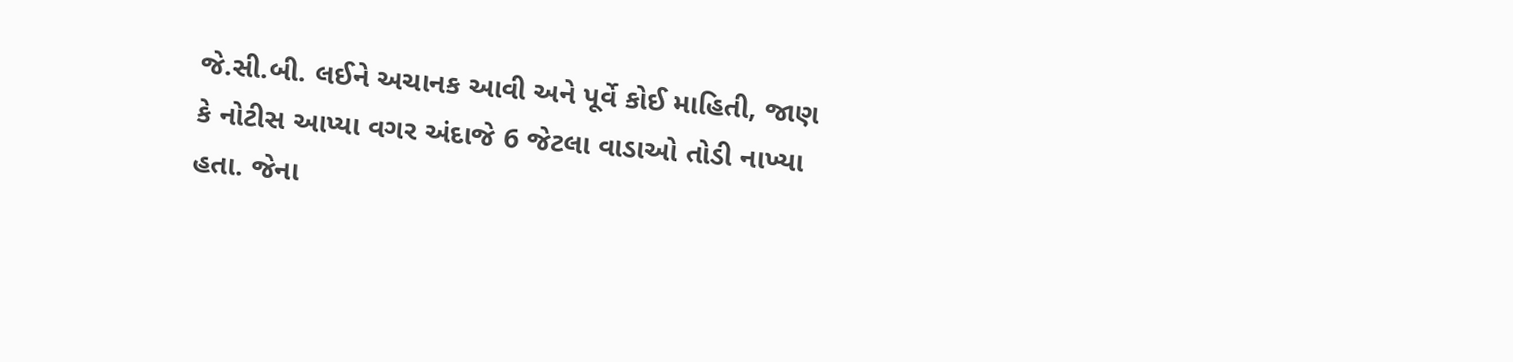જે.સી.બી. લઈને અચાનક આવી અને પૂર્વે કોઈ માહિતી, જાણ કે નોટીસ આપ્યા વગર અંદાજે 6 જેટલા વાડાઓ તોડી નાખ્યા હતા. જેના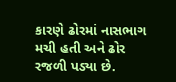કારણે ઢોરમાં નાસભાગ મચી હતી અને ઢોર રજળી પડ્યા છે.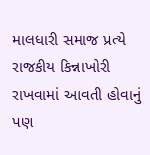માલધારી સમાજ પ્રત્યે રાજકીય કિન્નાખોરી રાખવામાં આવતી હોવાનું પણ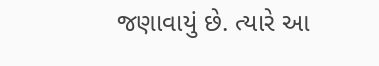જણાવાયું છે. ત્યારે આ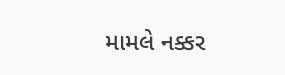મામલે નક્કર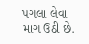પગલા લેવા માગ ઉઠી છે.